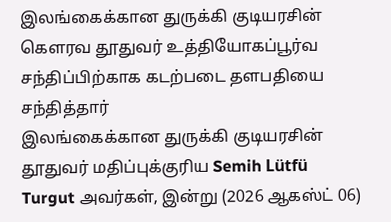இலங்கைக்கான துருக்கி குடியரசின் கௌரவ தூதுவர் உத்தியோகப்பூர்வ சந்திப்பிற்காக கடற்படை தளபதியை சந்தித்தார்
இலங்கைக்கான துருக்கி குடியரசின் தூதுவர் மதிப்புக்குரிய Semih Lütfü Turgut அவர்கள், இன்று (2026 ஆகஸ்ட் 06)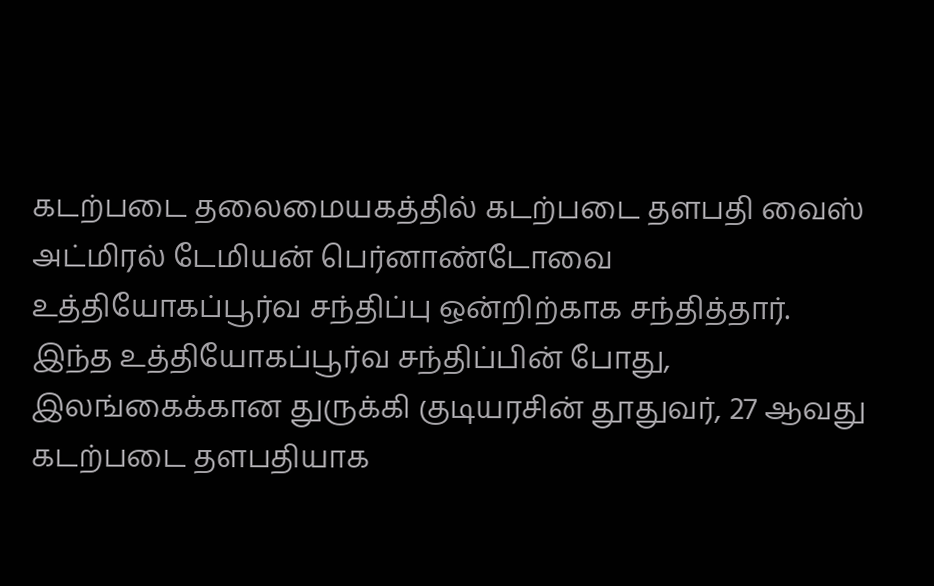கடற்படை தலைமையகத்தில் கடற்படை தளபதி வைஸ் அட்மிரல் டேமியன் பெர்னாண்டோவை உத்தியோகப்பூர்வ சந்திப்பு ஒன்றிற்காக சந்தித்தார்.
இந்த உத்தியோகப்பூர்வ சந்திப்பின் போது, இலங்கைக்கான துருக்கி குடியரசின் தூதுவர், 27 ஆவது கடற்படை தளபதியாக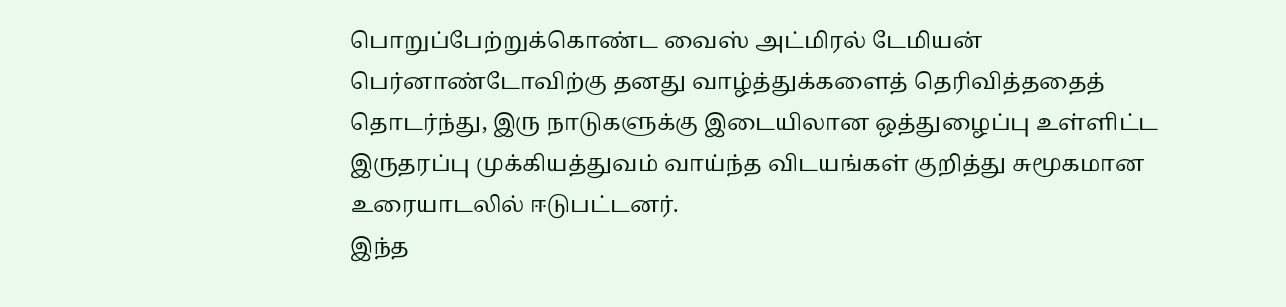பொறுப்பேற்றுக்கொண்ட வைஸ் அட்மிரல் டேமியன் பெர்னாண்டோவிற்கு தனது வாழ்த்துக்களைத் தெரிவித்ததைத் தொடர்ந்து, இரு நாடுகளுக்கு இடையிலான ஒத்துழைப்பு உள்ளிட்ட இருதரப்பு முக்கியத்துவம் வாய்ந்த விடயங்கள் குறித்து சுமூகமான உரையாடலில் ஈடுபட்டனர்.
இந்த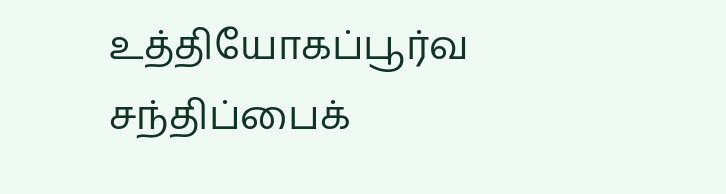உத்தியோகப்பூர்வ சந்திப்பைக்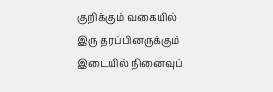குறிக்கும் வகையில் இரு தரப்பினருக்கும் இடையில் நினைவுப்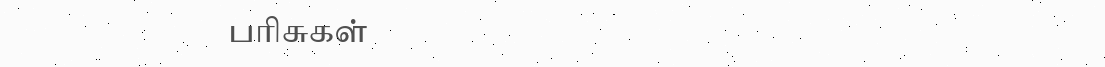பரிசுகள்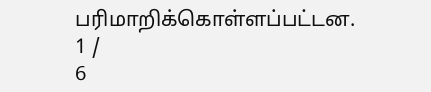பரிமாறிக்கொள்ளப்பட்டன.
1 /
6